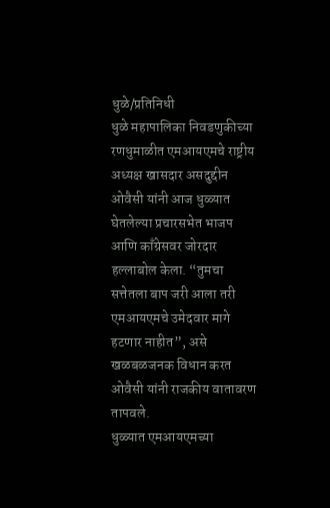धुळे/प्रतिनिधी
धुळे महापालिका निवडणुकीच्या रणधुमाळीत एमआयएमचे राष्ट्रीय अध्यक्ष खासदार असदुद्दीन ओवैसी यांनी आज धुळ्यात घेतलेल्या प्रचारसभेत भाजप आणि काँग्रेसवर जोरदार हल्लाबोल केला. “तुमचा सत्तेतला बाप जरी आला तरी एमआयएमचे उमेदवार मागे हटणार नाहीत”, असे खळबळजनक विधान करत ओवैसी यांनी राजकीय वातावरण तापवले.
धुळ्यात एमआयएमच्या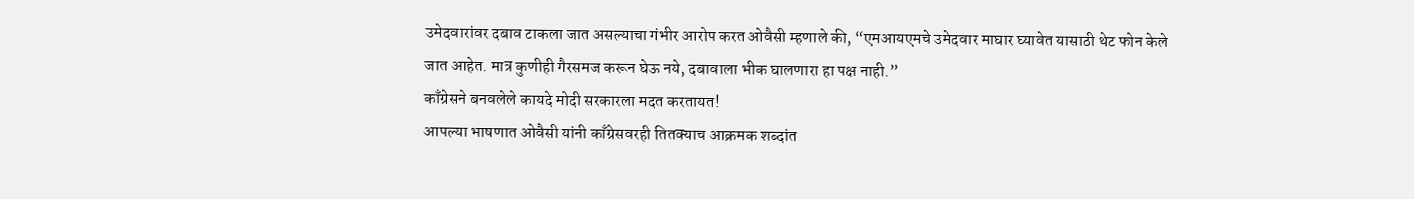उमेदवारांवर दबाव टाकला जात असल्याचा गंभीर आरोप करत ओवैसी म्हणाले की, “एमआयएमचे उमेदवार माघार घ्यावेत यासाठी थेट फोन केले जात आहेत. मात्र कुणीही गैरसमज करून घेऊ नये, दबावाला भीक घालणारा हा पक्ष नाही.”
काँग्रेसने बनवलेले कायदे मोदी सरकारला मदत करतायत!
आपल्या भाषणात ओवैसी यांनी काँग्रेसवरही तितक्याच आक्रमक शब्दांत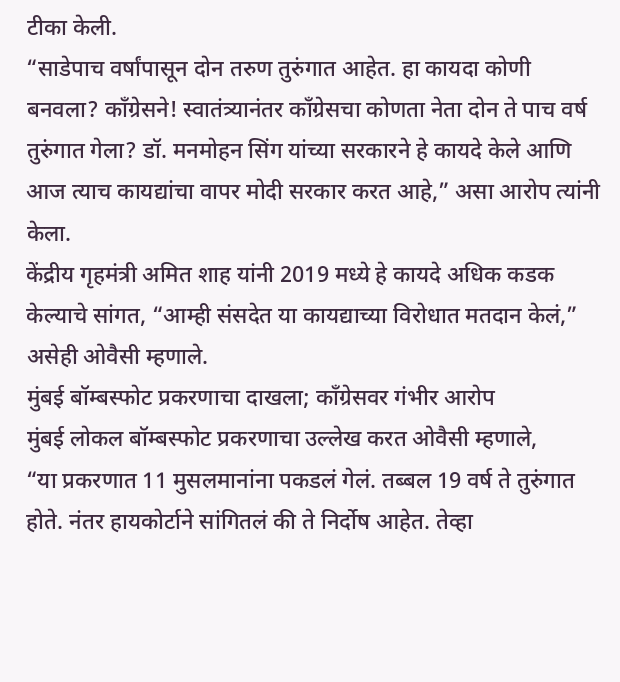टीका केली.
“साडेपाच वर्षांपासून दोन तरुण तुरुंगात आहेत. हा कायदा कोणी बनवला? काँग्रेसने! स्वातंत्र्यानंतर काँग्रेसचा कोणता नेता दोन ते पाच वर्ष तुरुंगात गेला? डॉ. मनमोहन सिंग यांच्या सरकारने हे कायदे केले आणि आज त्याच कायद्यांचा वापर मोदी सरकार करत आहे,” असा आरोप त्यांनी केला.
केंद्रीय गृहमंत्री अमित शाह यांनी 2019 मध्ये हे कायदे अधिक कडक केल्याचे सांगत, “आम्ही संसदेत या कायद्याच्या विरोधात मतदान केलं,” असेही ओवैसी म्हणाले.
मुंबई बॉम्बस्फोट प्रकरणाचा दाखला; काँग्रेसवर गंभीर आरोप
मुंबई लोकल बॉम्बस्फोट प्रकरणाचा उल्लेख करत ओवैसी म्हणाले,
“या प्रकरणात 11 मुसलमानांना पकडलं गेलं. तब्बल 19 वर्ष ते तुरुंगात होते. नंतर हायकोर्टाने सांगितलं की ते निर्दोष आहेत. तेव्हा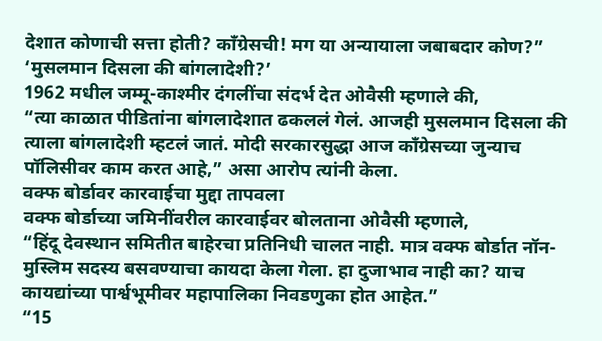देशात कोणाची सत्ता होती? काँग्रेसची! मग या अन्यायाला जबाबदार कोण?”
‘मुसलमान दिसला की बांगलादेशी?’
1962 मधील जम्मू-काश्मीर दंगलींचा संदर्भ देत ओवैसी म्हणाले की,
“त्या काळात पीडितांना बांगलादेशात ढकललं गेलं. आजही मुसलमान दिसला की त्याला बांगलादेशी म्हटलं जातं. मोदी सरकारसुद्धा आज काँग्रेसच्या जुन्याच पॉलिसीवर काम करत आहे,” असा आरोप त्यांनी केला.
वक्फ बोर्डावर कारवाईचा मुद्दा तापवला
वक्फ बोर्डाच्या जमिनींवरील कारवाईवर बोलताना ओवैसी म्हणाले,
“हिंदू देवस्थान समितीत बाहेरचा प्रतिनिधी चालत नाही. मात्र वक्फ बोर्डात नॉन-मुस्लिम सदस्य बसवण्याचा कायदा केला गेला. हा दुजाभाव नाही का? याच कायद्यांच्या पार्श्वभूमीवर महापालिका निवडणुका होत आहेत.”
“15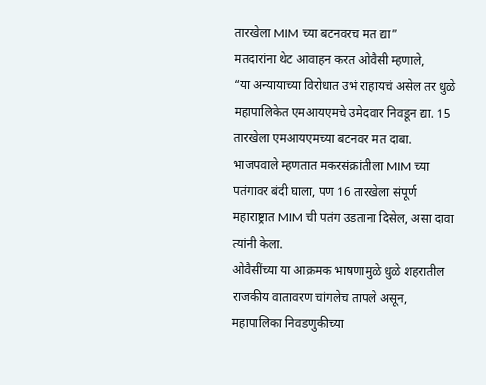तारखेला MIM च्या बटनवरच मत द्या”
मतदारांना थेट आवाहन करत ओवैसी म्हणाले,
“या अन्यायाच्या विरोधात उभं राहायचं असेल तर धुळे महापालिकेत एमआयएमचे उमेदवार निवडून द्या. 15 तारखेला एमआयएमच्या बटनवर मत दाबा. भाजपवाले म्हणतात मकरसंक्रांतीला MIM च्या पतंगावर बंदी घाला, पण 16 तारखेला संपूर्ण महाराष्ट्रात MIM ची पतंग उडताना दिसेल, असा दावा त्यांनी केला.
ओवैसींच्या या आक्रमक भाषणामुळे धुळे शहरातील राजकीय वातावरण चांगलेच तापले असून, महापालिका निवडणुकीच्या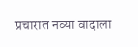प्रचारात नव्या वादाला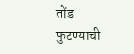तोंड फुटण्याची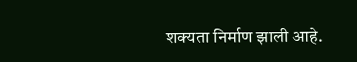शक्यता निर्माण झाली आहे.